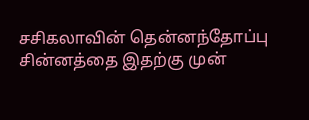சசிகலாவின் தென்னந்தோப்பு சின்னத்தை இதற்கு முன்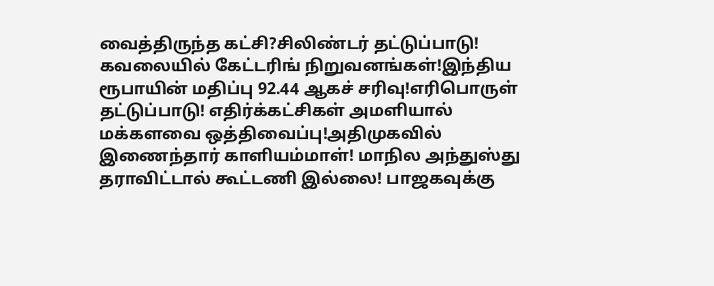வைத்திருந்த கட்சி?சிலிண்டர் தட்டுப்பாடு! கவலையில் கேட்டரிங் நிறுவனங்கள்!இந்திய ரூபாயின் மதிப்பு 92.44 ஆகச் சரிவு!எரிபொருள் தட்டுப்பாடு! எதிர்க்கட்சிகள் அமளியால் மக்களவை ஒத்திவைப்பு!அதிமுகவில் இணைந்தார் காளியம்மாள்! மாநில அந்துஸ்து தராவிட்டால் கூட்டணி இல்லை! பாஜகவுக்கு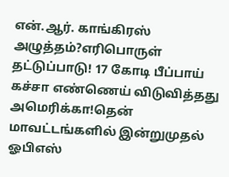என்.ஆர். காங்கிரஸ் அழுத்தம்?எரிபொருள் தட்டுப்பாடு! 17 கோடி பீப்பாய் கச்சா எண்ணெய் விடுவித்தது அமெரிக்கா!தென் மாவட்டங்களில் இன்றுமுதல் ஓபிஎஸ்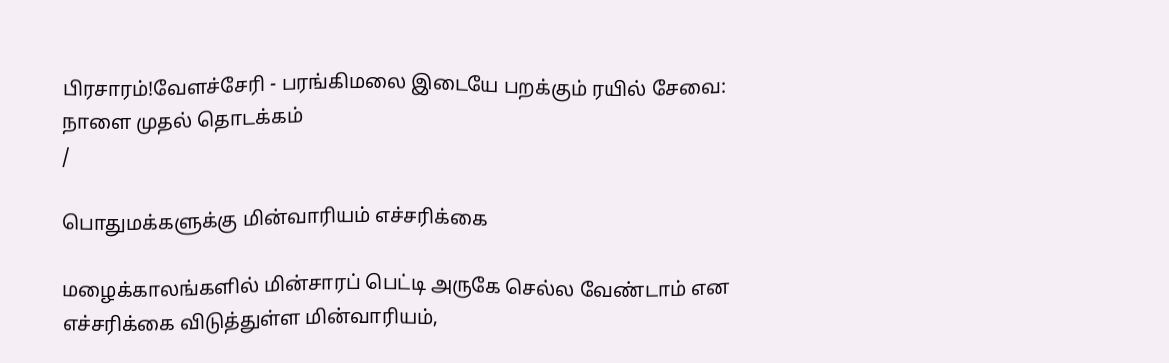பிரசாரம்!வேளச்சேரி - பரங்கிமலை இடையே பறக்கும் ரயில் சேவை: நாளை முதல் தொடக்கம்
/

பொதுமக்களுக்கு மின்வாரியம் எச்சரிக்கை

மழைக்காலங்களில் மின்சாரப் பெட்டி அருகே செல்ல வேண்டாம் என எச்சரிக்கை விடுத்துள்ள மின்வாரியம்,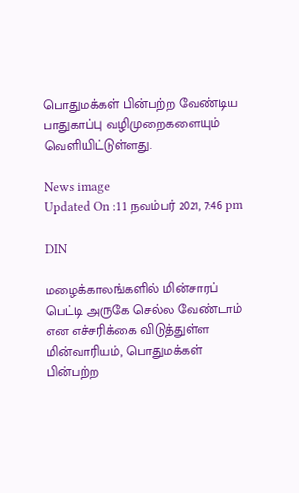பொதுமக்கள் பின்பற்ற வேண்டிய பாதுகாப்பு வழிமுறைகளையும் வெளியிட்டுள்ளது.

News image
Updated On :11 நவம்பர் 2021, 7:46 pm

DIN

மழைக்காலங்களில் மின்சாரப் பெட்டி அருகே செல்ல வேண்டாம் என எச்சரிக்கை விடுத்துள்ள மின்வாரியம், பொதுமக்கள் பின்பற்ற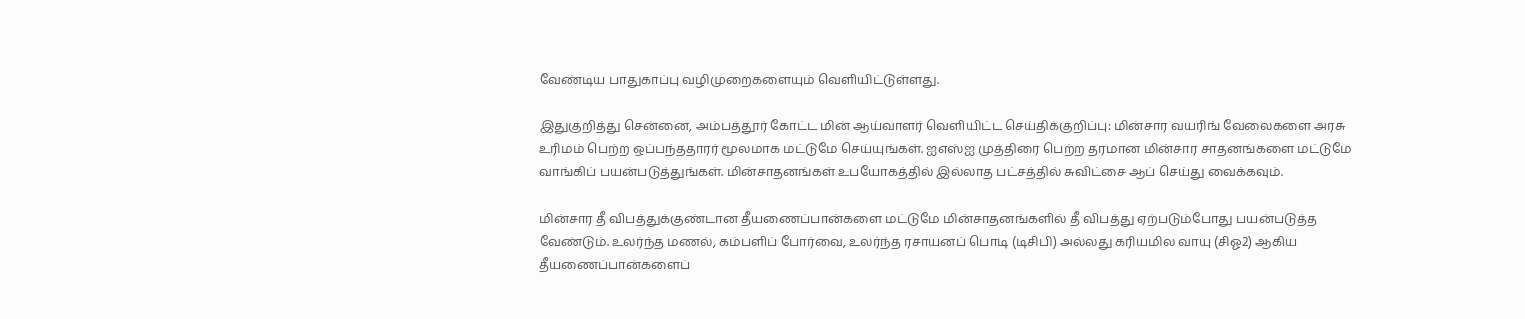வேண்டிய பாதுகாப்பு வழிமுறைகளையும் வெளியிட்டுள்ளது.

இதுகுறித்து சென்னை, அம்பத்தூர் கோட்ட மின் ஆய்வாளர் வெளியிட்ட செய்திக்குறிப்பு: மின்சார வயரிங் வேலைகளை அரசு உரிமம் பெற்ற ஒப்பந்ததாரர் மூலமாக மட்டுமே செய்யுங்கள். ஐஎஸ்ஐ முத்திரை பெற்ற தரமான மின்சார சாதனங்களை மட்டுமே வாங்கிப் பயன்படுத்துங்கள். மின்சாதனங்கள் உபயோகத்தில் இல்லாத பட்சத்தில் சுவிட்சை ஆப் செய்து வைக்கவும்.

மின்சார தீ விபத்துக்குண்டான தீயணைப்பான்களை மட்டுமே மின்சாதனங்களில் தீ விபத்து ஏற்படும்போது பயன்படுத்த வேண்டும். உலர்ந்த மணல், கம்பளிப் போர்வை, உலர்ந்த ரசாயனப் பொடி (டிசிபி) அல்லது கரியமில வாயு (சிஓ2) ஆகிய தீயணைப்பான்களைப்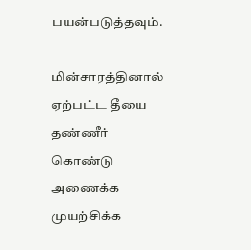பயன்படுத்தவும்.

மின்சாரத்தினால் ஏற்பட்ட தீயை தண்ணீர் கொண்டு அணைக்க முயற்சிக்க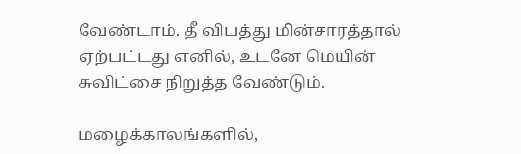வேண்டாம். தீ விபத்து மின்சாரத்தால் ஏற்பட்டது எனில், உடனே மெயின் சுவிட்சை நிறுத்த வேண்டும்.

மழைக்காலங்களில்,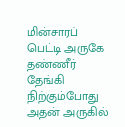மின்சாரப் பெட்டி அருகே தண்ணீர் தேங்கி நிற்கும்போது அதன் அருகில்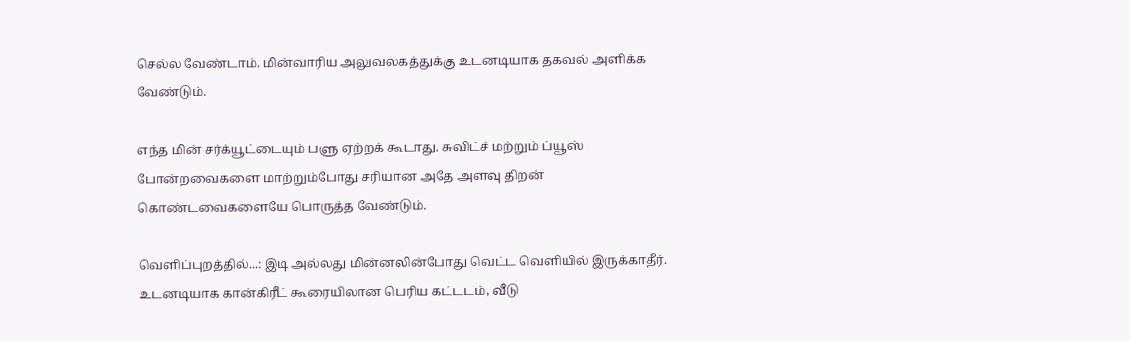செல்ல வேண்டாம். மின்வாரிய அலுவலகத்துக்கு உடனடியாக தகவல் அளிக்க வேண்டும்.

எந்த மின் சர்க்யூட்டையும் பளு ஏற்றக் கூடாது. சுவிட்ச் மற்றும் ப்யூஸ் போன்றவைகளை மாற்றும்போது சரியான அதே அளவு திறன் கொண்டவைகளையே பொருத்த வேண்டும்.

வெளிப்புறத்தில்...: இடி அல்லது மின்னலின்போது வெட்ட வெளியில் இருக்காதீர். உடனடியாக கான்கிரீட் கூரையிலான பெரிய கட்டடம், வீடு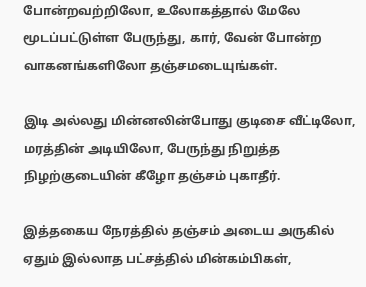போன்றவற்றிலோ, உலோகத்தால் மேலே மூடப்பட்டுள்ள பேருந்து, கார், வேன் போன்ற வாகனங்களிலோ தஞ்சமடையுங்கள்.

இடி அல்லது மின்னலின்போது குடிசை வீட்டிலோ, மரத்தின் அடியிலோ, பேருந்து நிறுத்த நிழற்குடையின் கீழோ தஞ்சம் புகாதீர்.

இத்தகைய நேரத்தில் தஞ்சம் அடைய அருகில் ஏதும் இல்லாத பட்சத்தில் மின்கம்பிகள்,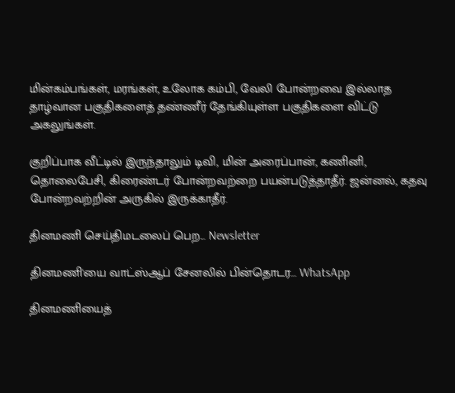மின்கம்பங்கள், மரங்கள், உலோக கம்பி, வேலி போன்றவை இல்லாத தாழ்வான பகுதிகளைத் தண்ணீர் தேங்கியுள்ள பகுதிகளை விட்டு அகலுங்கள்.

குறிப்பாக வீட்டில் இருந்தாலும் டிவி, மின் அரைப்பான், கணினி, தொலைபேசி, கிரைண்டர் போன்றவற்றை பயன்படுத்தாதீர். ஜன்னல், கதவு போன்றவற்றின் அருகில் இருக்காதீர்.

தினமணி செய்திமடலைப் பெற... Newsletter

தினமணி'யை வாட்ஸ்ஆப் சேனலில் பின்தொடர... WhatsApp

தினமணியைத்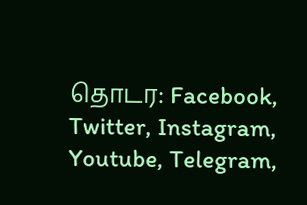தொடர: Facebook, Twitter, Instagram, Youtube, Telegram,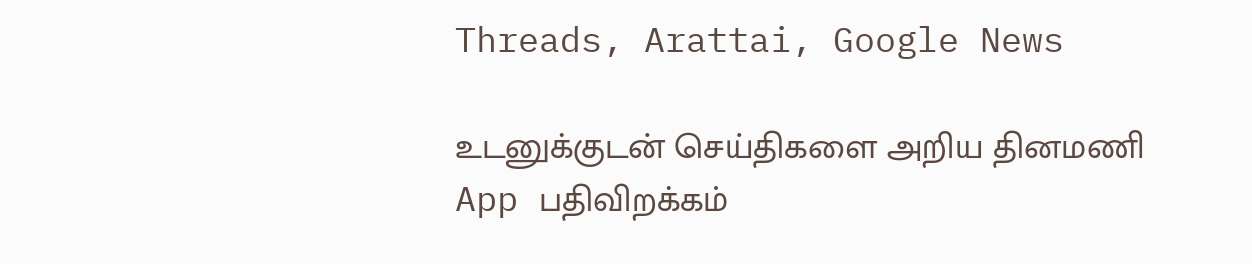Threads, Arattai, Google News

உடனுக்குடன் செய்திகளை அறிய தினமணி App பதிவிறக்கம்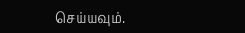செய்யவும்.